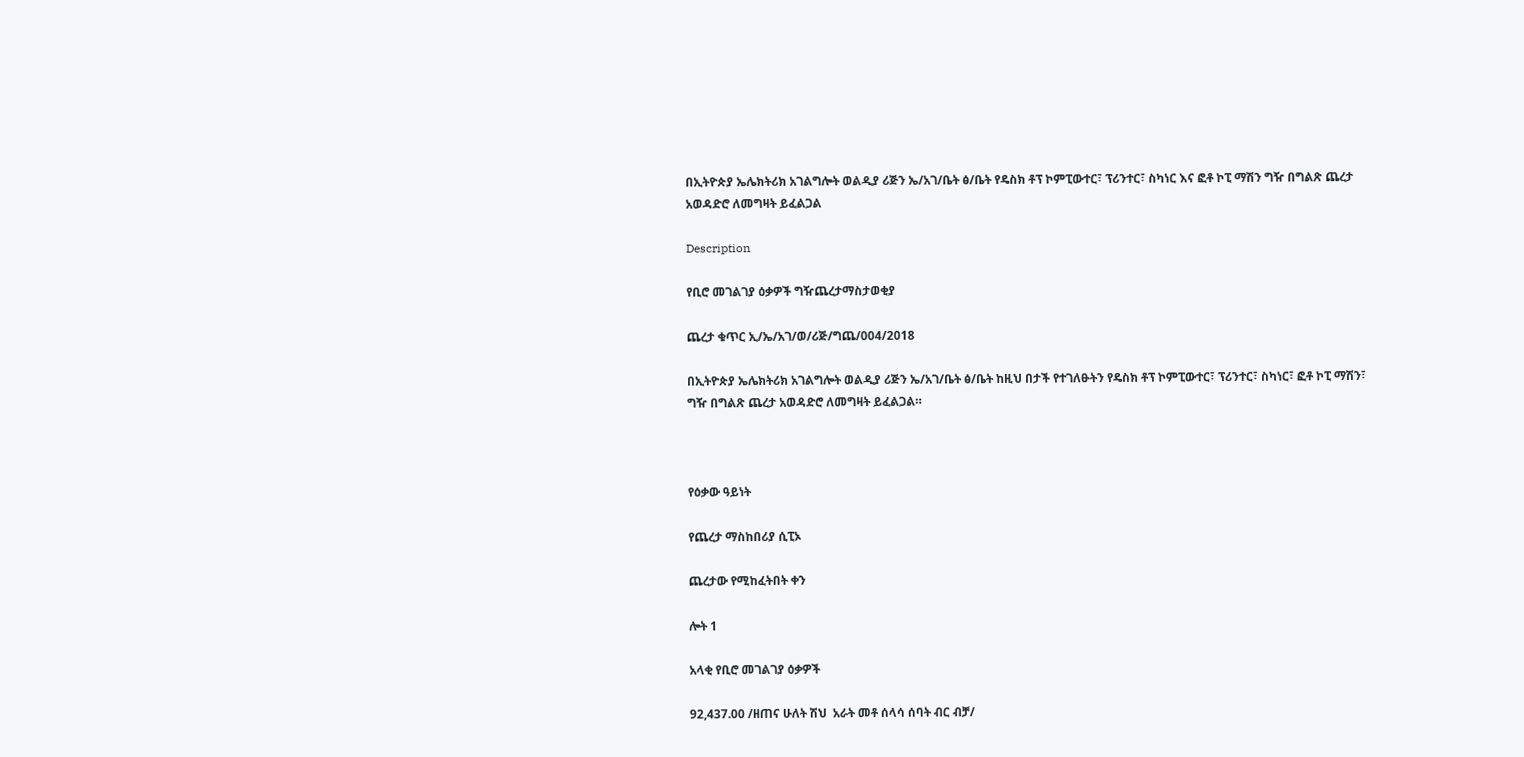በኢትዮጵያ ኤሌክትሪክ አገልግሎት ወልዲያ ሪጅን ኤ/አገ/ቤት ፅ/ቤት የዴስክ ቶፕ ኮምፒውተር፣ ፕሪንተር፣ ስካነር እና ፎቶ ኮፒ ማሽን ግዥ በግልጽ ጨረታ አወዳድሮ ለመግዛት ይፈልጋል

Description

የቢሮ መገልገያ ዕቃዎች ግዥጨረታማስታወቂያ

ጨረታ ቁጥር ኢ/ኤ/አገ/ወ/ሪጅ/ግጨ/004/2018

በኢትዮጵያ ኤሌክትሪክ አገልግሎት ወልዲያ ሪጅን ኤ/አገ/ቤት ፅ/ቤት ከዚህ በታች የተገለፁትን የዴስክ ቶፕ ኮምፒውተር፣ ፕሪንተር፣ ስካነር፣ ፎቶ ኮፒ ማሽን፣ ግዥ በግልጽ ጨረታ አወዳድሮ ለመግዛት ይፈልጋል።



የዕቃው ዓይነት

የጨረታ ማስከበሪያ ሲፒኦ

ጨረታው የሚከፈትበት ቀን

ሎት 1

አላቂ የቢሮ መገልገያ ዕቃዎች

92,437.00 /ዘጠና ሁለት ሽህ  አራት መቶ ሰላሳ ሰባት ብር ብቻ/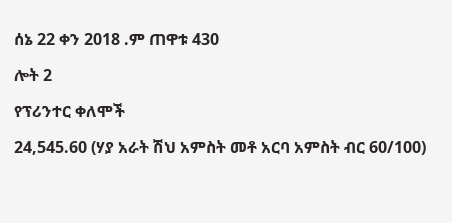ሰኔ 22 ቀን 2018 .ም ጠዋቱ 430

ሎት 2

የፕሪንተር ቀለሞች

24,545.60 (ሃያ አራት ሽህ አምስት መቶ አርባ አምስት ብር 60/100)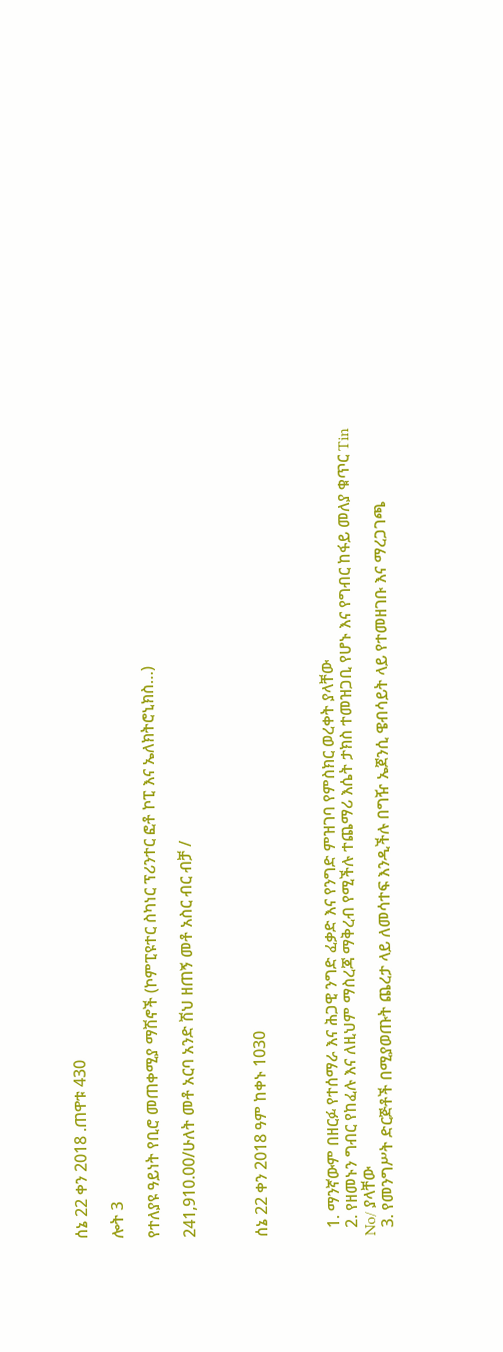ሰኔ 22 ቀን 2018 .ጠዋቱ 430

ሎት 3

የተለያዩ ዓይነት የቢሮ መጠቀሚያ ማሽኖች (ኮምፒዩተር ስካነር ፕሪንተር ፎቶ ኮፒ እና ኤለክትሮኒክስ…)

241,910.00/ሁለት መቶ አርባ አንድ ሽህ ዘጠኝ መቶ አስር ብር ብቻ /



ሰኔ 22 ቀን 2018 ዓም ከቀኑ 1030



  1. ማንኛውም በዘርፉ የተሰማራ እና ሕጋዊ ንግድ ፈቃድ እና የንግድ ምዝገባ የምስክር ወረቀት ያላቸው
  2. የዘመኑን ግብር የከፈሉ እና ለዚህም ማስረጃ ማቅረብ የሚችሉ ተጨማሪ እሴት ታክስ ተመዝጋቢ የሆኑ እና የግብር ከፋይ መለያ ቁጥር Tin No/ ያላቸው
  3. የመንግሥት ድርጅቶች በሚያወጡት ጨረታ ላይ ለመሳተፍ እንዲችሉ በግዥ ኤጀንሲ ዌብሳይት ላይ የተመዘገቡ እና ማረጋገጫ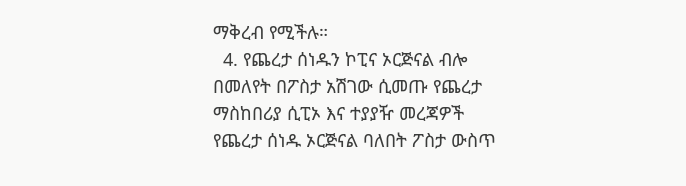ማቅረብ የሚችሉ።
  4. የጨረታ ሰነዱን ኮፒና ኦርጅናል ብሎ በመለየት በፖስታ አሽገው ሲመጡ የጨረታ ማስከበሪያ ሲፒኦ እና ተያያዥ መረጃዎች የጨረታ ሰነዱ ኦርጅናል ባለበት ፖስታ ውስጥ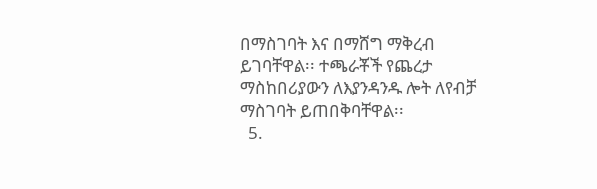በማስገባት እና በማሸግ ማቅረብ ይገባቸዋል፡፡ ተጫራቾች የጨረታ ማስከበሪያውን ለእያንዳንዱ ሎት ለየብቻ ማስገባት ይጠበቅባቸዋል፡፡
  5.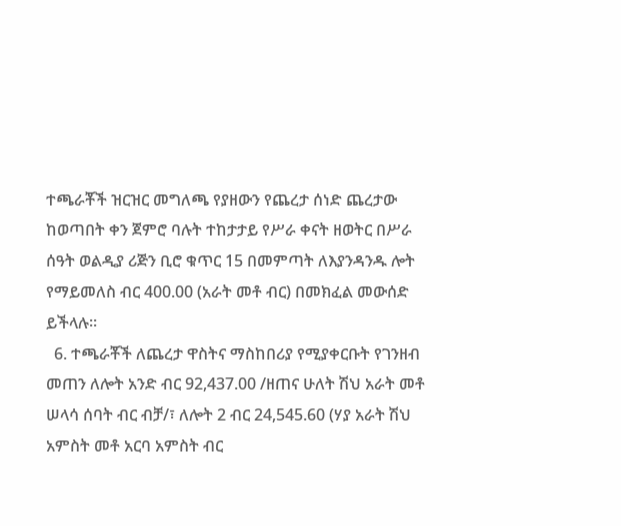ተጫራቾች ዝርዝር መግለጫ የያዘውን የጨረታ ሰነድ ጨረታው ከወጣበት ቀን ጀምሮ ባሉት ተከታታይ የሥራ ቀናት ዘወትር በሥራ ሰዓት ወልዲያ ሪጅን ቢሮ ቁጥር 15 በመምጣት ለእያንዳንዱ ሎት የማይመለስ ብር 400.00 (አራት መቶ ብር) በመክፈል መውሰድ ይችላሉ፡፡
  6. ተጫራቾች ለጨረታ ዋስትና ማስከበሪያ የሚያቀርቡት የገንዘብ መጠን ለሎት አንድ ብር 92,437.00 /ዘጠና ሁለት ሽህ አራት መቶ ሠላሳ ሰባት ብር ብቻ/፣ ለሎት 2 ብር 24,545.60 (ሃያ አራት ሽህ አምስት መቶ አርባ አምስት ብር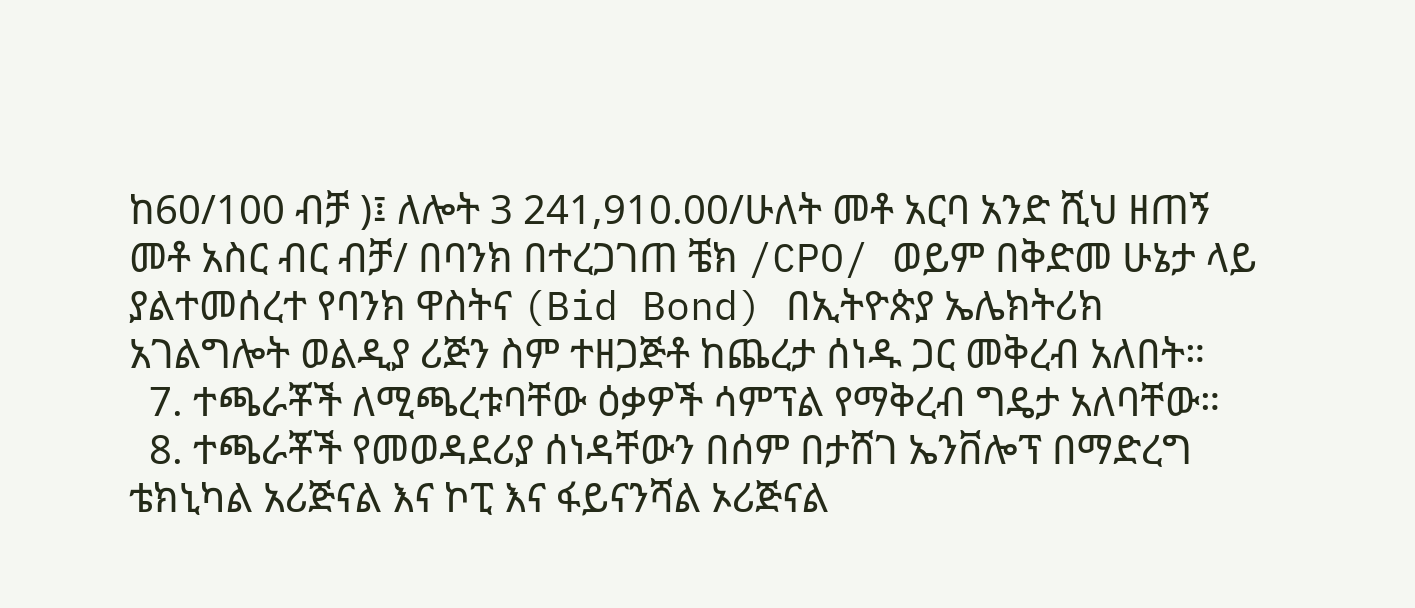ከ60/100 ብቻ )፤ ለሎት 3 241,910.00/ሁለት መቶ አርባ አንድ ሺህ ዘጠኝ መቶ አስር ብር ብቻ/ በባንክ በተረጋገጠ ቼክ /CPO/ ወይም በቅድመ ሁኔታ ላይ ያልተመሰረተ የባንክ ዋስትና (Bid Bond) በኢትዮጵያ ኤሌክትሪክ አገልግሎት ወልዲያ ሪጅን ስም ተዘጋጅቶ ከጨረታ ሰነዱ ጋር መቅረብ አለበት።
  7. ተጫራቾች ለሚጫረቱባቸው ዕቃዎች ሳምፕል የማቅረብ ግዴታ አለባቸው።
  8. ተጫራቾች የመወዳደሪያ ሰነዳቸውን በሰም በታሸገ ኤንቨሎፕ በማድረግ ቴክኒካል አሪጅናል እና ኮፒ እና ፋይናንሻል ኦሪጅናል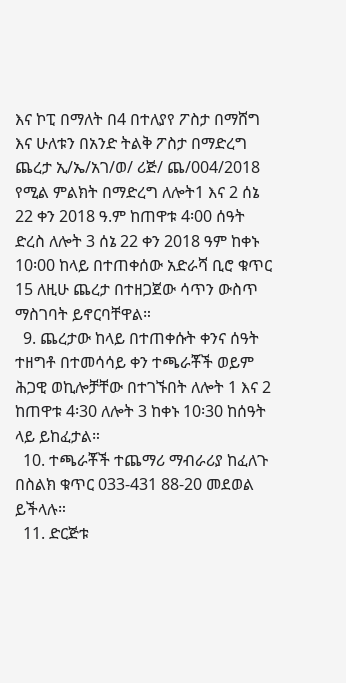እና ኮፒ በማለት በ4 በተለያየ ፖስታ በማሸግ እና ሁለቱን በአንድ ትልቅ ፖስታ በማድረግ ጨረታ ኢ/ኤ/አገ/ወ/ ሪጅ/ ጨ/004/2018 የሚል ምልክት በማድረግ ለሎት1 እና 2 ሰኔ 22 ቀን 2018 ዓ.ም ከጠዋቱ 4፡00 ሰዓት ድረስ ለሎት 3 ሰኔ 22 ቀን 2018 ዓም ከቀኑ 10፡00 ከላይ በተጠቀሰው አድራሻ ቢሮ ቁጥር 15 ለዚሁ ጨረታ በተዘጋጀው ሳጥን ውስጥ ማስገባት ይኖርባቸዋል።
  9. ጨረታው ከላይ በተጠቀሱት ቀንና ሰዓት ተዘግቶ በተመሳሳይ ቀን ተጫራቾች ወይም ሕጋዊ ወኪሎቻቸው በተገኙበት ለሎት 1 እና 2 ከጠዋቱ 4፡30 ለሎት 3 ከቀኑ 10፡30 ከሰዓት ላይ ይከፈታል።
  10. ተጫራቾች ተጨማሪ ማብራሪያ ከፈለጉ በስልክ ቁጥር 033-431 88-20 መደወል ይችላሉ።
  11. ድርጅቱ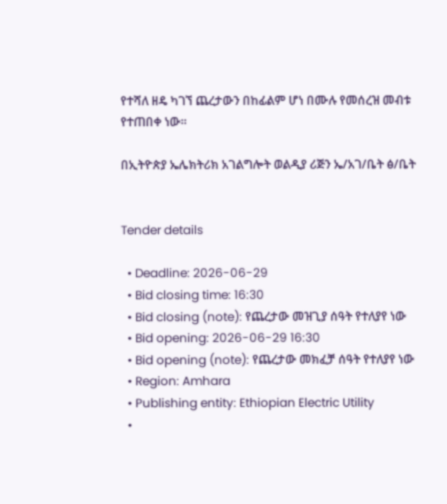የተሻለ ዘዴ ካገኘ ጨረታውን በከፊልም ሆነ በሙሉ የመሰረዝ መብቱ የተጠበቀ ነው።

በኢትዮጵያ ኤሌክትሪክ አገልግሎት ወልዲያ ሪጅን ኤ/አገ/ቤት ፅ/ቤት


Tender details

  • Deadline: 2026-06-29
  • Bid closing time: 16:30
  • Bid closing (note): የጨረታው መዝጊያ ሰዓት የተለያየ ነው
  • Bid opening: 2026-06-29 16:30
  • Bid opening (note): የጨረታው መክፈቻ ሰዓት የተለያየ ነው
  • Region: Amhara
  • Publishing entity: Ethiopian Electric Utility
  •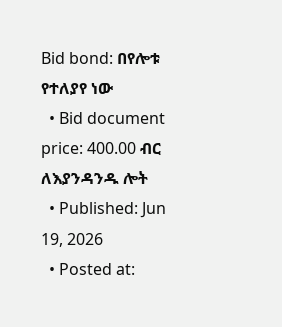Bid bond: በየሎቱ የተለያየ ነው
  • Bid document price: 400.00 ብር ለእያንዳንዱ ሎት
  • Published: Jun 19, 2026
  • Posted at: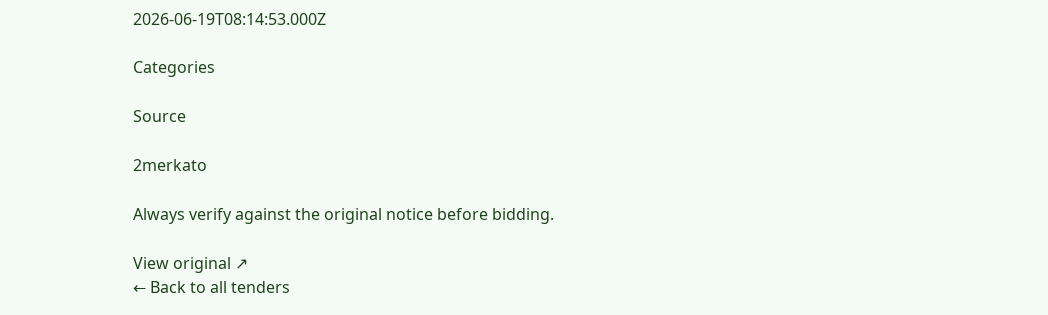2026-06-19T08:14:53.000Z

Categories

Source

2merkato

Always verify against the original notice before bidding.

View original ↗
← Back to all tenders